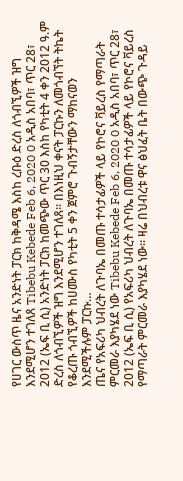የሀገር ውስጥ ዜና አንድነት ፓርክ ከቅዳሜ እስከ ረቡዕ ድረስ ለጎብኚዎች ዝግ እንደሚሆን ተገለጸ Tibebu Kebede Feb 6, 2020 0 አዲስ አበባ፣ ጥር 28፣ 2012 (ኤፍ ቢ ሲ) አንድነት ፓርክ ከመጭው ጥር 30 እስከ የካቲት 4 ቀን 2012 ዓ.ም ድረስ ለጎብኚዎች ዝግ እንደሚሆን ተገለጸ። በእነዚህ ቀናት ፓርኩን ለመጎብኘት ትኬት የቆረጡ ጎብኚዎች ከሀሙስ የካቲት 5 ቀን ጀምሮ ጉብኝታቸውን ማከናወን እንደሚችሉም ፓርኩ…
ጤና የአፍሪካ ህብረት ለጉባኤ በመጡ ተሳታፊዎች ላይ የኮሮና ቫይረስ የማጣራት ምርመራ እያካሄደ ነው Tibebu Kebede Feb 6, 2020 0 አዲስ አበባ፣ ጥር 28፣ 2012 (ኤፍ ቢ ሲ) የአፍሪካ ህብረት ለጉባኤ በመጡ ተሳታፊዎች ላይ የኮሮና ቫይረስ የማጣራት ምርመራ እያካሄደ ነው። ዛሬ በህብረቱ ዋና ፅህፈት ቤት በውጭ ጉዳይ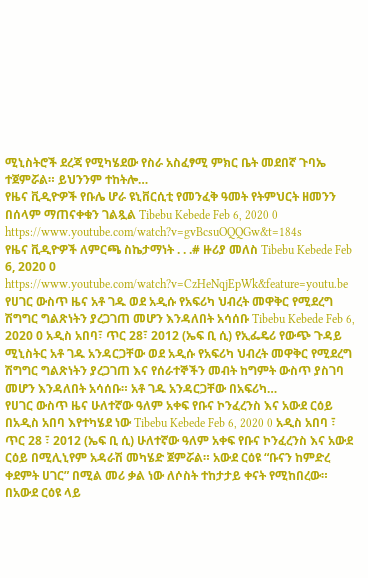ሚኒስትሮች ደረጃ የሚካሄደው የስራ አስፈፃሚ ምክር ቤት መደበኛ ጉባኤ ተጀምሯል። ይህንንም ተከትሎ…
የዜና ቪዲዮዎች የቡሌ ሆራ ዩኒቨርሲቲ የመንፈቅ ዓመት የትምህርት ዘመንን በሰላም ማጠናቀቁን ገልጿል Tibebu Kebede Feb 6, 2020 0 https://www.youtube.com/watch?v=gvBcsuOQQGw&t=184s
የዜና ቪዲዮዎች ለምርጫ ስኬታማነት . . .# ዙሪያ መለስ Tibebu Kebede Feb 6, 2020 0 https://www.youtube.com/watch?v=CzHeNqjEpWk&feature=youtu.be
የሀገር ውስጥ ዜና አቶ ገዱ ወደ አዲሱ የአፍሪካ ህብረት መዋቅር የሚደረግ ሽግግር ግልጽነትን ያረጋገጠ መሆን እንዳለበት አሳሰቡ Tibebu Kebede Feb 6, 2020 0 አዲስ አበባ፣ ጥር 28፣ 2012 (ኤፍ ቢ ሲ) የኢፌዴሪ የውጭ ጉዳይ ሚኒስትር አቶ ገዱ አንዳርጋቸው ወደ አዲሱ የአፍሪካ ህብረት መዋቅር የሚደረግ ሽግግር ግልጽነትን ያረጋገጠ እና የሰራተኞችን መብት ከግምት ውስጥ ያስገባ መሆን እንዳለበት አሳሰቡ። አቶ ገዱ አንዳርጋቸው በአፍሪካ…
የሀገር ውስጥ ዜና ሁለተኛው ዓለም አቀፍ የቡና ኮንፈረንስ እና አውደ ርዕይ በአዲስ አበባ እየተካሄደ ነው Tibebu Kebede Feb 6, 2020 0 አዲስ አበባ ፣ ጥር 28 ፣ 2012 (ኤፍ ቢ ሲ) ሁለተኛው ዓለም አቀፍ የቡና ኮንፈረንስ እና አውደ ርዕይ በሚሊኒየም አዳራሽ መካሄድ ጀምሯል። አውደ ርዕዩ “ቡናን ከምድረ ቀደምት ሀገር” በሚል መሪ ቃል ነው ለሶስት ተከታታይ ቀናት የሚከበረው። በአውደ ርዕዩ ላይ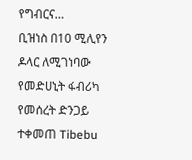የግብርና…
ቢዝነስ በ10 ሚሊየን ዶላር ለሚገነባው የመድሀኒት ፋብሪካ የመሰረት ድንጋይ ተቀመጠ Tibebu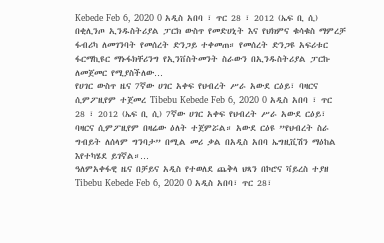Kebede Feb 6, 2020 0 አዲስ አበባ ፣ ጥር 28 ፣ 2012 (ኤፍ ቢ ሲ) በቂሊንጦ ኢንዱስትሪያል ፓርክ ውስጥ የመድሀኒት እና የህክምና ቁሳቁስ ማምረቻ ፋብሪካ ለመገንባት የመሰረት ድንጋይ ተቀመጠ። የመሰረት ድንጋዩ አፍሪቱር ፋርማኪዩር ማኑፋክቸሪንግ የኢንቨስትመንት ስራውን በኢንዱስትሪያል ፓርኩ ለመጀመር የሚያስችለው…
የሀገር ውስጥ ዜና 7ኛው ሀገር አቀፍ የህብረት ሥራ አውደ ርዕይ፣ ባዛርና ሲምፖዚየም ተጀመረ Tibebu Kebede Feb 6, 2020 0 አዲስ አበባ ፣ ጥር 28 ፣ 2012 (ኤፍ ቢ ሲ) 7ኛው ሀገር አቀፍ የህብረት ሥራ አውደ ርዕይ፣ ባዛርና ሲምፖዚየም በዛሬው ዕለት ተጀምሯል። አውደ ርዕዩ ”የህብረት ስራ ግብይት ለሰላም ግንባታ” በሚል መሪ ቃል በአዲስ አበባ ኤግዚቪሽን ማዕከል እየተካሄደ ይገኛል።…
ዓለምአቀፋዊ ዜና በቻይና አዲስ የተወለደ ጨቅላ ህጻን በኮሮና ቫይረስ ተያዘ Tibebu Kebede Feb 6, 2020 0 አዲስ አበባ፣ ጥር 28፣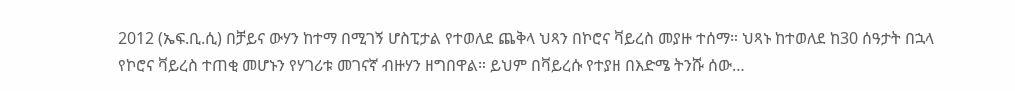2012 (ኤፍ.ቢ.ሲ) በቻይና ውሃን ከተማ በሚገኝ ሆስፒታል የተወለደ ጨቅላ ህጻን በኮሮና ቫይረስ መያዙ ተሰማ። ህጻኑ ከተወለደ ከ30 ሰዓታት በኋላ የኮሮና ቫይረስ ተጠቂ መሆኑን የሃገሪቱ መገናኛ ብዙሃን ዘግበዋል። ይህም በቫይረሱ የተያዘ በእድሜ ትንሹ ሰው…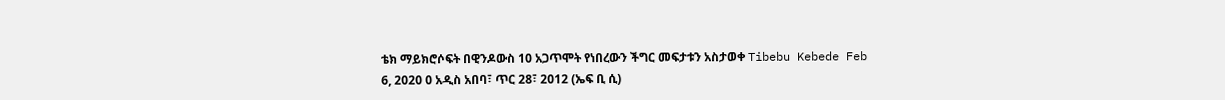ቴክ ማይክሮሶፍት በዊንዶውስ 10 አጋጥሞት የነበረውን ችግር መፍታቱን አስታወቀ Tibebu Kebede Feb 6, 2020 0 አዲስ አበባ፣ ጥር 28፣ 2012 (ኤፍ ቢ ሲ)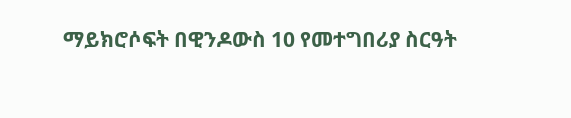ማይክሮሶፍት በዊንዶውስ 10 የመተግበሪያ ስርዓት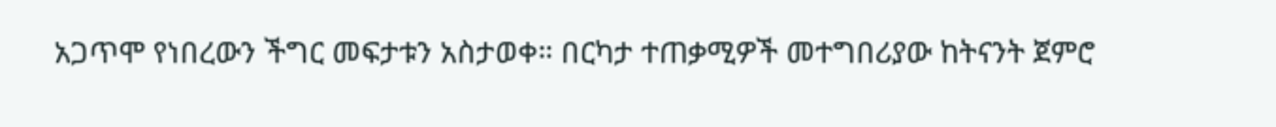አጋጥሞ የነበረውን ችግር መፍታቱን አስታወቀ። በርካታ ተጠቃሚዎች መተግበሪያው ከትናንት ጀምሮ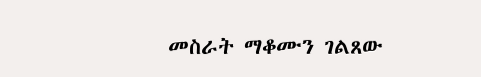መስራት ማቆሙን ገልጸው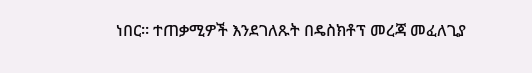ነበር። ተጠቃሚዎች እንደገለጹት በዴስክቶፕ መረጃ መፈለጊያ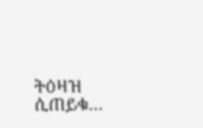ትዕዛዝ ሲጠይቁ…